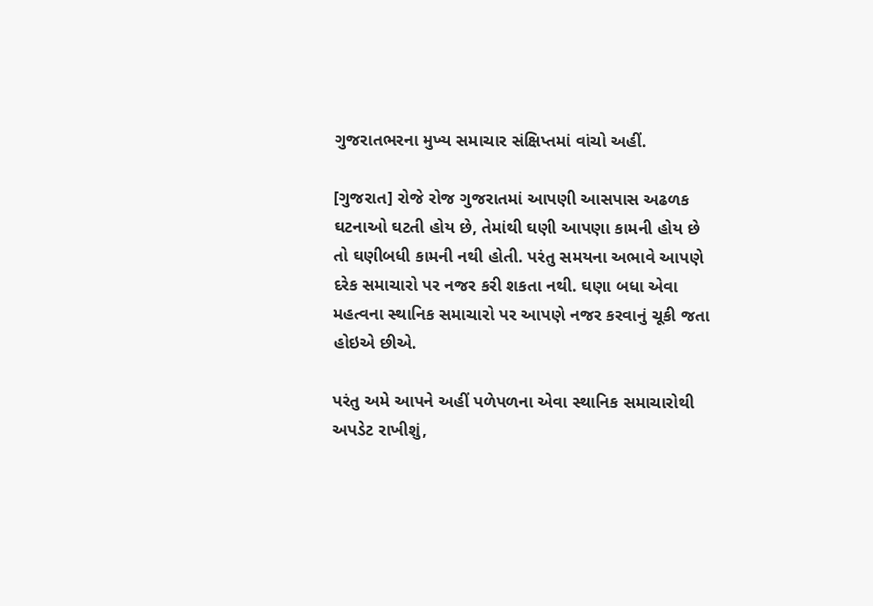ગુજરાતભરના મુખ્ય સમાચાર સંક્ષિપ્તમાં વાંચો અહીં.

[ગુજરાત] રોજે રોજ ગુજરાતમાં આપણી આસપાસ અઢળક ઘટનાઓ ઘટતી હોય છે, તેમાંથી ઘણી આપણા કામની હોય છે તો ઘણીબધી કામની નથી હોતી. પરંતુ સમયના અભાવે આપણે દરેક સમાચારો પર નજર કરી શકતા નથી. ઘણા બધા એવા મહત્વના સ્થાનિક સમાચારો પર આપણે નજર કરવાનું ચૂકી જતા હોઇએ છીએ.

પરંતુ અમે આપને અહીં પળેપળના એવા સ્થાનિક સમાચારોથી અપડેટ રાખીશું,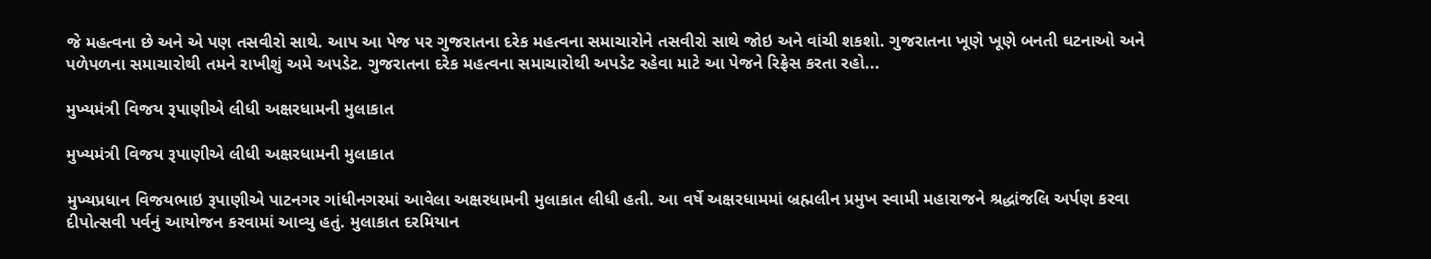જે મહત્વના છે અને એ પણ તસવીરો સાથે. આપ આ પેજ પર ગુજરાતના દરેક મહત્વના સમાચારોને તસવીરો સાથે જોઇ અને વાંચી શકશો. ગુજરાતના ખૂણે ખૂણે બનતી ઘટનાઓ અને પળેપળના સમાચારોથી તમને રાખીશું અમે અપડેટ. ગુજરાતના દરેક મહત્વના સમાચારોથી અપડેટ રહેવા માટે આ પેજને રિફ્રેસ કરતા રહો...

મુખ્યમંત્રી વિજય રૂપાણીએ લીધી અક્ષરધામની મુલાકાત

મુખ્યમંત્રી વિજય રૂપાણીએ લીધી અક્ષરધામની મુલાકાત

મુખ્યપ્રધાન વિજયભાઇ રૂપાણીએ પાટનગર ગાંધીનગરમાં આવેલા અક્ષરધામની મુલાકાત લીધી હતી. આ વર્ષે અક્ષરધામમાં બ્રહ્મલીન પ્રમુખ સ્વામી મહારાજને શ્રદ્ધાંજલિ અર્પણ કરવા દીપોત્સવી પર્વનું આયોજન કરવામાં આવ્યુ હતું. મુલાકાત દરમિયાન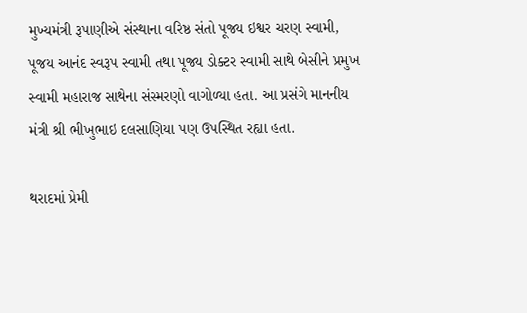મુખ્યમંત્રી રૂપાણીએ સંસ્થાના વરિષ્ઠ સંતો પૂજ્ય ઇશ્વર ચરણ સ્વામી, પૂજય આનંદ સ્વરૂપ સ્વામી તથા પૂજ્ય ડોક્ટર સ્વામી સાથે બેસીને પ્રમુખ સ્વામી મહારાજ સાથેના સંસ્મરણો વાગોળ્યા હતા. આ પ્રસંગે માનનીય મંત્રી શ્રી ભીખુભાઇ દલસાણિયા પણ ઉપસ્થિત રહ્યા હતા.

થરાદમાં પ્રેમી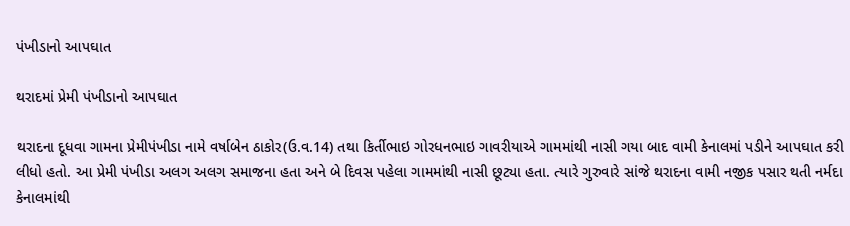પંખીડાનો આપઘાત

થરાદમાં પ્રેમી પંખીડાનો આપઘાત

થરાદના દૂધવા ગામના પ્રેમીપંખીડા નામે વર્ષાબેન ઠાકોર(ઉ.વ.14) તથા કિર્તીભાઇ ગોરધનભાઇ ગાવરીયાએ ગામમાંથી નાસી ગયા બાદ વામી કેનાલમાં પડીને આપઘાત કરી લીધો હતો. આ પ્રેમી પંખીડા અલગ અલગ સમાજના હતા અને બે દિવસ પહેલા ગામમાંથી નાસી છૂટ્યા હતા. ત્યારે ગુરુવારે સાંજે થરાદના વામી નજીક પસાર થતી નર્મદા કેનાલમાંથી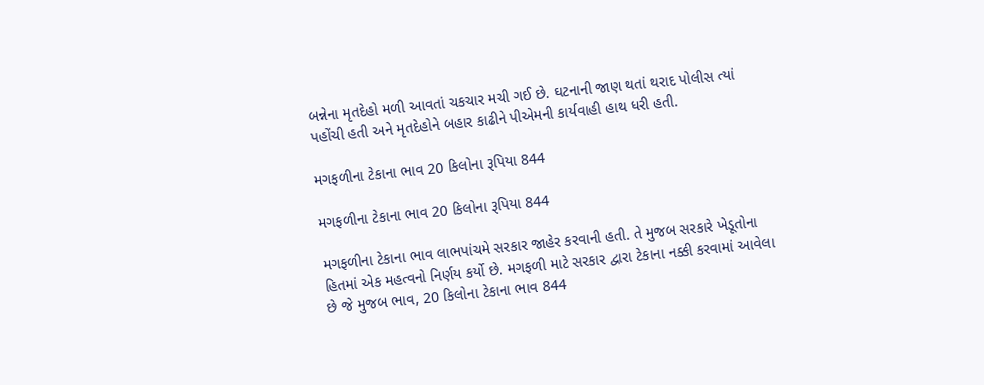બન્નેના મૃતદેહો મળી આવતાં ચકચાર મચી ગઈ છે. ઘટનાની જાણ થતાં થરાદ પોલીસ ત્યાં પહોંચી હતી અને મૃતદેહોને બહાર કાઢીને પીએમની કાર્યવાહી હાથ ધરી હતી.

મગફળીના ટેકાના ભાવ 20 કિલોના રૂપિયા 844

મગફળીના ટેકાના ભાવ 20 કિલોના રૂપિયા 844

મગફળીના ટેકાના ભાવ લાભપાંચમે સરકાર જાહેર કરવાની હતી. તે મુજબ સરકારે ખેડૂતોના હિતમાં એક મહત્વનો નિર્ણય કર્યો છે. મગફળી માટે સરકાર દ્વારા ટેકાના નક્કી કરવામાં આવેલા છે જે મુજબ ભાવ, 20 કિલોના ટેકાના ભાવ 844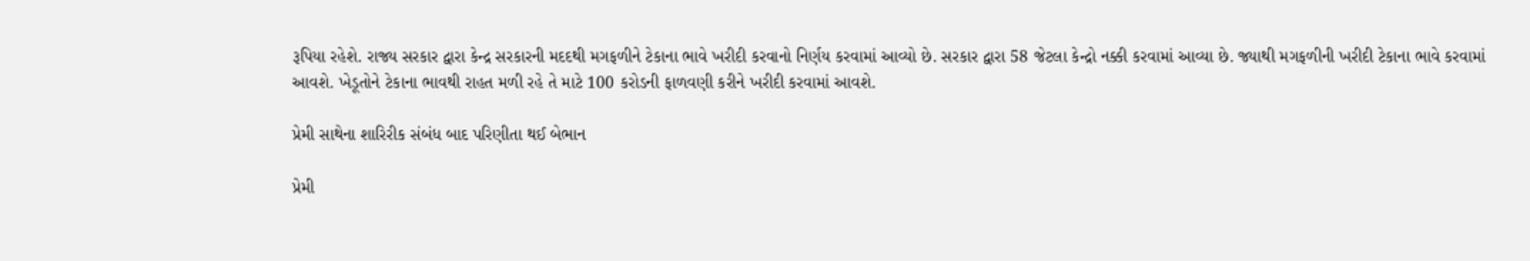રૂપિયા રહેશે. રાજ્ય સરકાર દ્વારા કેન્દ્ર સરકારની મદદથી મગફળીને ટેકાના ભાવે ખરીદી કરવાનો નિર્ણય કરવામાં આવ્યો છે. સરકાર દ્વારા 58 જેટલા કેન્દ્રો નક્કી કરવામાં આવ્યા છે. જ્યાથી મગફળીની ખરીદી ટેકાના ભાવે કરવામાં આવશે. ખેડૂતોને ટેકાના ભાવથી રાહત મળી રહે તે માટે 100 કરોડની ફાળવણી કરીને ખરીદી કરવામાં આવશે.

પ્રેમી સાથેના શારિરીક સંબંધ બાદ પરિણીતા થઈ બેભાન

પ્રેમી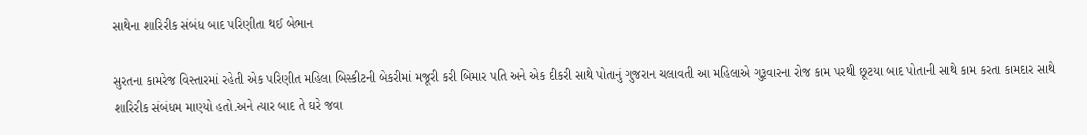સાથેના શારિરીક સંબંધ બાદ પરિણીતા થઈ બેભાન

સુરતના કામરેજ વિસ્તારમાં રહેતી એક પરિણીત મહિલા બિસ્કીટની બેકરીમાં મજૂરી કરી બિમાર પતિ અને એક દીકરી સાથે પોતાનું ગુજરાન ચલાવતી આ મહિલાએ ગુરૂવારના રોજ કામ પરથી છૂટયા બાદ પોતાની સાથે કામ કરતા કામદાર સાથે શારિરીક સંબંધમ માણ્યો હતો.અને ત્યાર બાદ તે ઘરે જવા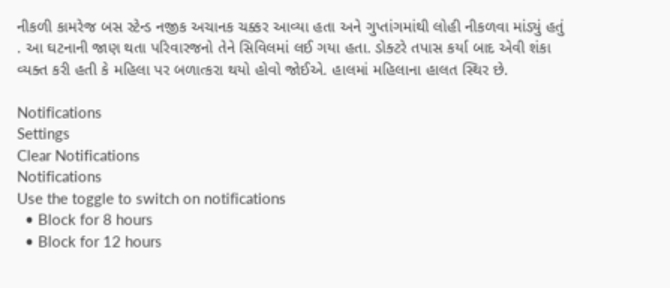નીકળી કામરેજ બસ સ્ટેન્ડ નજીક અચાનક ચક્કર આવ્યા હતા અને ગુપ્તાંગમાંથી લોહી નીકળવા માંડ્યું હતું . આ ઘટનાની જાણ થતા પરિવારજનો તેને સિવિલમાં લઈ ગયા હતા. ડોક્ટરે તપાસ કર્યા બાદ એવી શંકા વ્યક્ત કરી હતી કે મહિલા પર બળાત્કરા થયો હોવો જોઈએ. હાલમાં મહિલાના હાલત સ્થિર છે.

Notifications
Settings
Clear Notifications
Notifications
Use the toggle to switch on notifications
  • Block for 8 hours
  • Block for 12 hours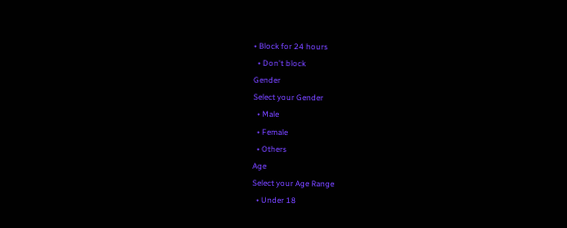• Block for 24 hours
  • Don't block
Gender
Select your Gender
  • Male
  • Female
  • Others
Age
Select your Age Range
  • Under 18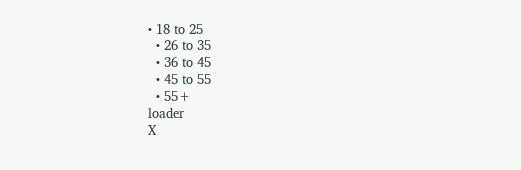• 18 to 25
  • 26 to 35
  • 36 to 45
  • 45 to 55
  • 55+
loader
X